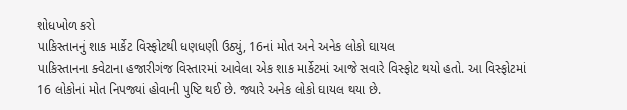શોધખોળ કરો
પાકિસ્તાનનું શાક માર્કેટ વિસ્ફોટથી ધણધણી ઉઠ્યું, 16નાં મોત અને અનેક લોકો ઘાયલ
પાકિસ્તાનના ક્વેટાના હજારીગંજ વિસ્તારમાં આવેલા એક શાક માર્કેટમાં આજે સવારે વિસ્ફોટ થયો હતો. આ વિસ્ફોટમાં 16 લોકોનાં મોત નિપજ્યાં હોવાની પુષ્ટિ થઈ છે. જ્યારે અનેક લોકો ઘાયલ થયા છે.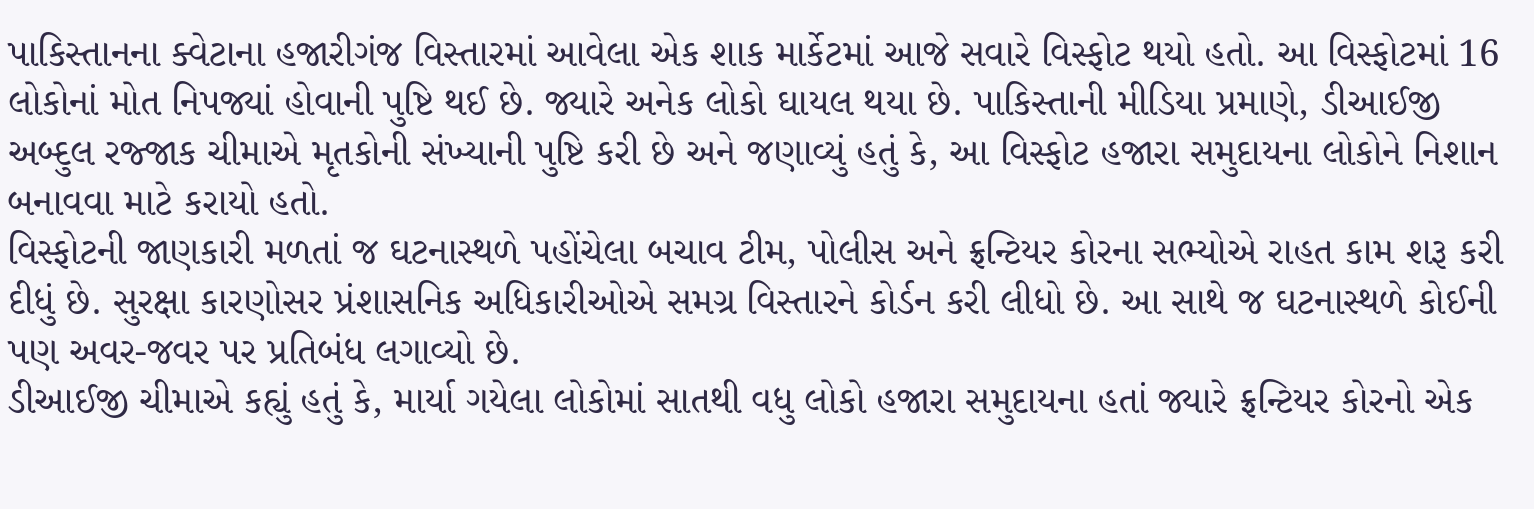પાકિસ્તાનના ક્વેટાના હજારીગંજ વિસ્તારમાં આવેલા એક શાક માર્કેટમાં આજે સવારે વિસ્ફોટ થયો હતો. આ વિસ્ફોટમાં 16 લોકોનાં મોત નિપજ્યાં હોવાની પુષ્ટિ થઈ છે. જ્યારે અનેક લોકો ઘાયલ થયા છે. પાકિસ્તાની મીડિયા પ્રમાણે, ડીઆઈજી અબ્દુલ રજ્જાક ચીમાએ મૃતકોની સંખ્યાની પુષ્ટિ કરી છે અને જણાવ્યું હતું કે, આ વિસ્ફોટ હજારા સમુદાયના લોકોને નિશાન બનાવવા માટે કરાયો હતો.
વિસ્ફોટની જાણકારી મળતાં જ ઘટનાસ્થળે પહોંચેલા બચાવ ટીમ, પોલીસ અને ફ્રન્ટિયર કોરના સભ્યોએ રાહત કામ શરૂ કરી દીધું છે. સુરક્ષા કારણોસર પ્રંશાસનિક અધિકારીઓએ સમગ્ર વિસ્તારને કોર્ડન કરી લીધો છે. આ સાથે જ ઘટનાસ્થળે કોઈની પણ અવર-જવર પર પ્રતિબંધ લગાવ્યો છે.
ડીઆઈજી ચીમાએ કહ્યું હતું કે, માર્યા ગયેલા લોકોમાં સાતથી વધુ લોકો હજારા સમુદાયના હતાં જ્યારે ફ્રન્ટિયર કોરનો એક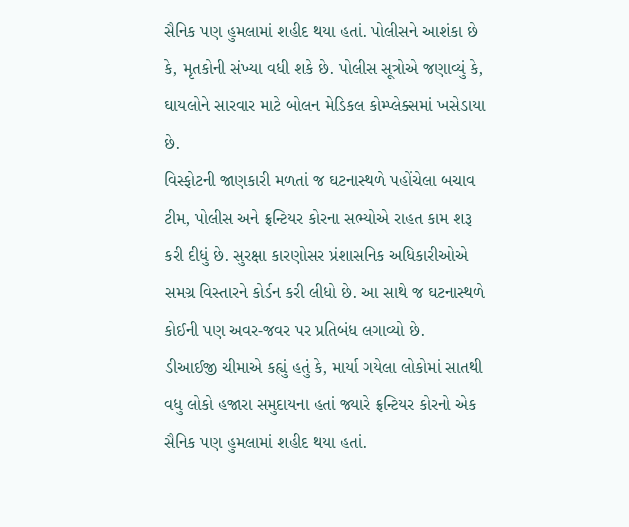સૈનિક પણ હુમલામાં શહીદ થયા હતાં. પોલીસને આશંકા છે કે, મૃતકોની સંખ્યા વધી શકે છે. પોલીસ સૂત્રોએ જણાવ્યું કે, ઘાયલોને સારવાર માટે બોલન મેડિકલ કોમ્પ્લેક્સમાં ખસેડાયા છે.
વિસ્ફોટની જાણકારી મળતાં જ ઘટનાસ્થળે પહોંચેલા બચાવ ટીમ, પોલીસ અને ફ્રન્ટિયર કોરના સભ્યોએ રાહત કામ શરૂ કરી દીધું છે. સુરક્ષા કારણોસર પ્રંશાસનિક અધિકારીઓએ સમગ્ર વિસ્તારને કોર્ડન કરી લીધો છે. આ સાથે જ ઘટનાસ્થળે કોઈની પણ અવર-જવર પર પ્રતિબંધ લગાવ્યો છે.
ડીઆઈજી ચીમાએ કહ્યું હતું કે, માર્યા ગયેલા લોકોમાં સાતથી વધુ લોકો હજારા સમુદાયના હતાં જ્યારે ફ્રન્ટિયર કોરનો એક સૈનિક પણ હુમલામાં શહીદ થયા હતાં.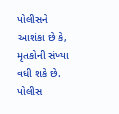પોલીસને આશંકા છે કે, મૃતકોની સંખ્યા વધી શકે છે. પોલીસ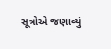સૂત્રોએ જણાવ્યું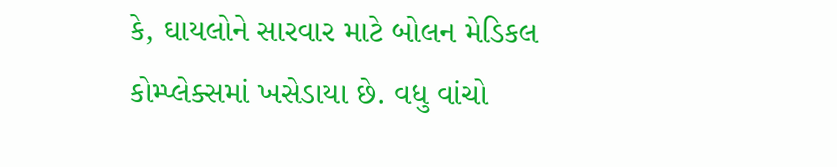કે, ઘાયલોને સારવાર માટે બોલન મેડિકલ કોમ્પ્લેક્સમાં ખસેડાયા છે. વધુ વાંચો